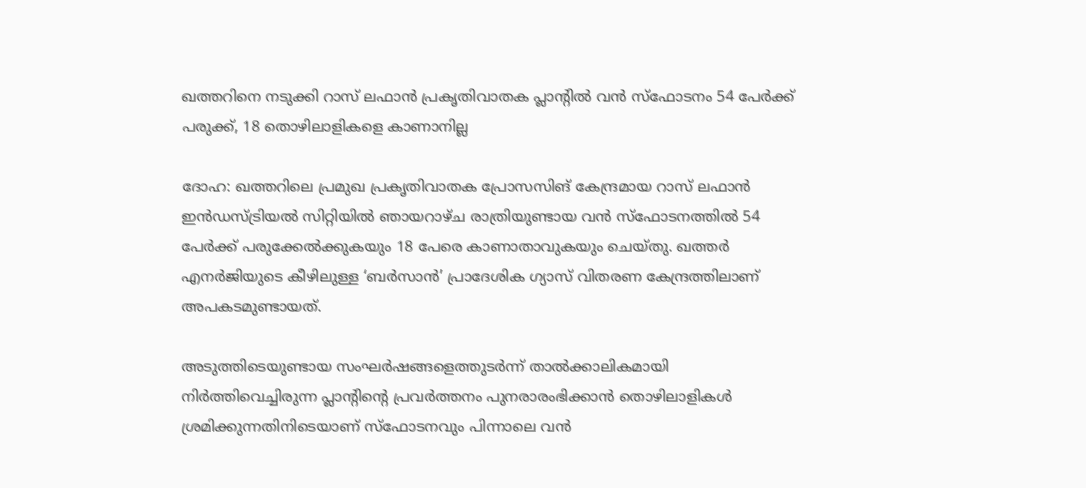ഖത്തറിനെ നടുക്കി റാസ് ലഫാൻ പ്രകൃതിവാതക പ്ലാൻ്റിൽ വൻ സ്ഫോടനം 54 പേർക്ക് പരുക്ക്, 18 തൊഴിലാളികളെ കാണാനില്ല

ദോഹ: ഖത്തറിലെ പ്രമുഖ പ്രകൃതിവാതക പ്രോസസിങ് കേന്ദ്രമായ റാസ് ലഫാൻ ഇൻഡസ്ട്രിയൽ സിറ്റിയിൽ ഞായറാഴ്ച രാത്രിയുണ്ടായ വൻ സ്ഫോടനത്തിൽ 54 പേർക്ക് പരുക്കേൽക്കുകയും 18 പേരെ കാണാതാവുകയും ചെയ്തു. ഖത്തർ എനർജിയുടെ കീഴിലുള്ള ‘ബർസാൻ’ പ്രാദേശിക ഗ്യാസ് വിതരണ കേന്ദ്രത്തിലാണ് അപകടമുണ്ടായത്.

അടുത്തിടെയുണ്ടായ സംഘർഷങ്ങളെത്തുടർന്ന് താൽക്കാലികമായി നിർത്തിവെച്ചിരുന്ന പ്ലാൻ്റിൻ്റെ പ്രവർത്തനം പുനരാരംഭിക്കാൻ തൊഴിലാളികൾ ശ്രമിക്കുന്നതിനിടെയാണ് സ്ഫോടനവും പിന്നാലെ വൻ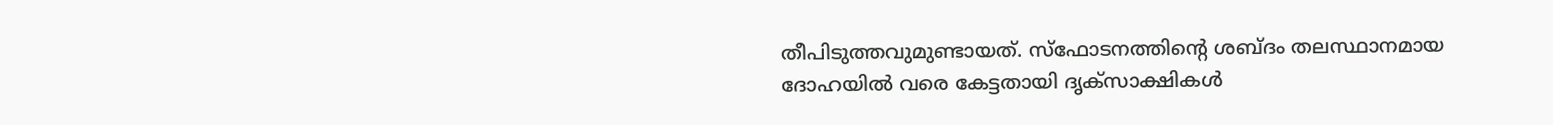തീപിടുത്തവുമുണ്ടായത്. സ്ഫോടനത്തിൻ്റെ ശബ്ദം തലസ്ഥാനമായ ദോഹയിൽ വരെ കേട്ടതായി ദൃക്‌സാക്ഷികൾ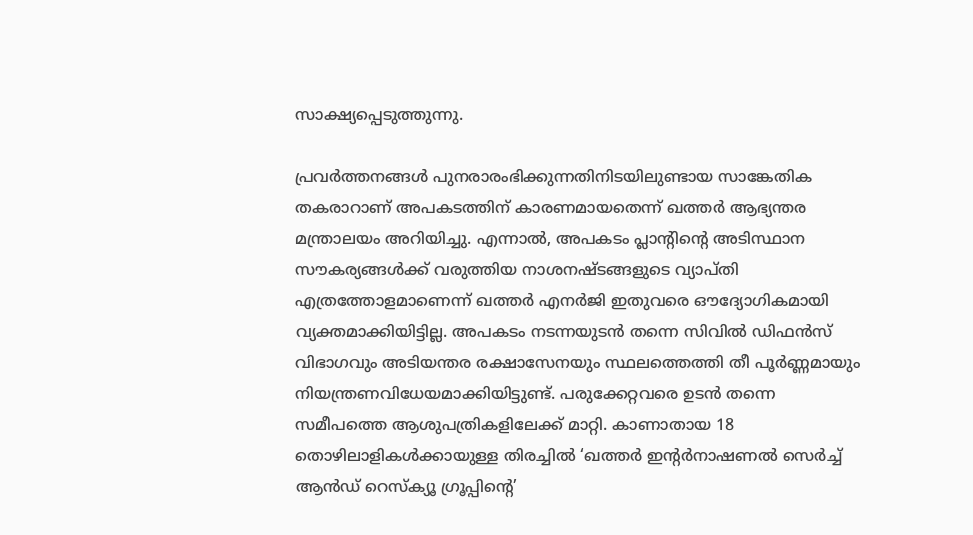സാക്ഷ്യപ്പെടുത്തുന്നു.

പ്രവർത്തനങ്ങൾ പുനരാരംഭിക്കുന്നതിനിടയിലുണ്ടായ സാങ്കേതിക തകരാറാണ് അപകടത്തിന് കാരണമായതെന്ന് ഖത്തർ ആഭ്യന്തര മന്ത്രാലയം അറിയിച്ചു. എന്നാൽ, അപകടം പ്ലാൻ്റിൻ്റെ അടിസ്ഥാന സൗകര്യങ്ങൾക്ക് വരുത്തിയ നാശനഷ്ടങ്ങളുടെ വ്യാപ്തി എത്രത്തോളമാണെന്ന് ഖത്തർ എനർജി ഇതുവരെ ഔദ്യോഗികമായി വ്യക്തമാക്കിയിട്ടില്ല. അപകടം നടന്നയുടൻ തന്നെ സിവിൽ ഡിഫൻസ് വിഭാഗവും അടിയന്തര രക്ഷാസേനയും സ്ഥലത്തെത്തി തീ പൂർണ്ണമായും നിയന്ത്രണവിധേയമാക്കിയിട്ടുണ്ട്. പരുക്കേറ്റവരെ ഉടൻ തന്നെ സമീപത്തെ ആശുപത്രികളിലേക്ക് മാറ്റി. കാണാതായ 18 തൊഴിലാളികൾക്കായുള്ള തിരച്ചിൽ ‘ഖത്തർ ഇന്റർനാഷണൽ സെർച്ച് ആൻഡ് റെസ്ക്യൂ ഗ്രൂപ്പിൻ്റെ’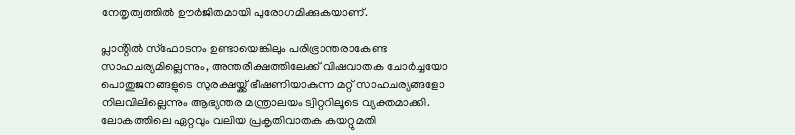നേതൃത്വത്തിൽ ഊർജിതമായി പുരോഗമിക്കുകയാണ്.

പ്ലാൻ്റിൽ സ്ഫോടനം ഉണ്ടായെങ്കിലും പരിഭ്രാന്തരാകേണ്ട സാഹചര്യമില്ലെന്നും, അന്തരീക്ഷത്തിലേക്ക് വിഷവാതക ചോർച്ചയോ പൊതുജനങ്ങളുടെ സുരക്ഷയ്ക്ക് ഭീഷണിയാകുന്ന മറ്റ് സാഹചര്യങ്ങളോ നിലവിലില്ലെന്നും ആഭ്യന്തര മന്ത്രാലയം ട്വിറ്ററിലൂടെ വ്യക്തമാക്കി. ലോകത്തിലെ ഏറ്റവും വലിയ പ്രകൃതിവാതക കയറ്റുമതി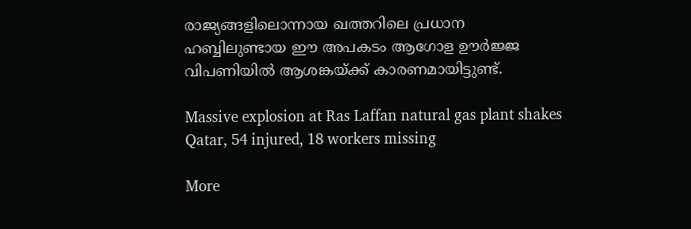രാജ്യങ്ങളിലൊന്നായ ഖത്തറിലെ പ്രധാന ഹബ്ബിലുണ്ടായ ഈ അപകടം ആഗോള ഊർജ്ജ വിപണിയിൽ ആശങ്കയ്ക്ക് കാരണമായിട്ടുണ്ട്.

Massive explosion at Ras Laffan natural gas plant shakes Qatar, 54 injured, 18 workers missing

More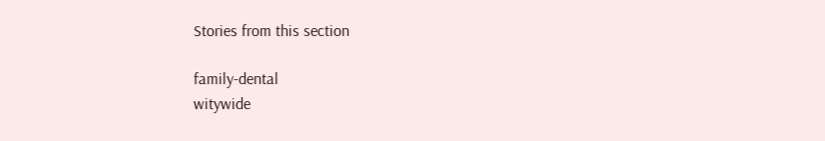Stories from this section

family-dental
witywide